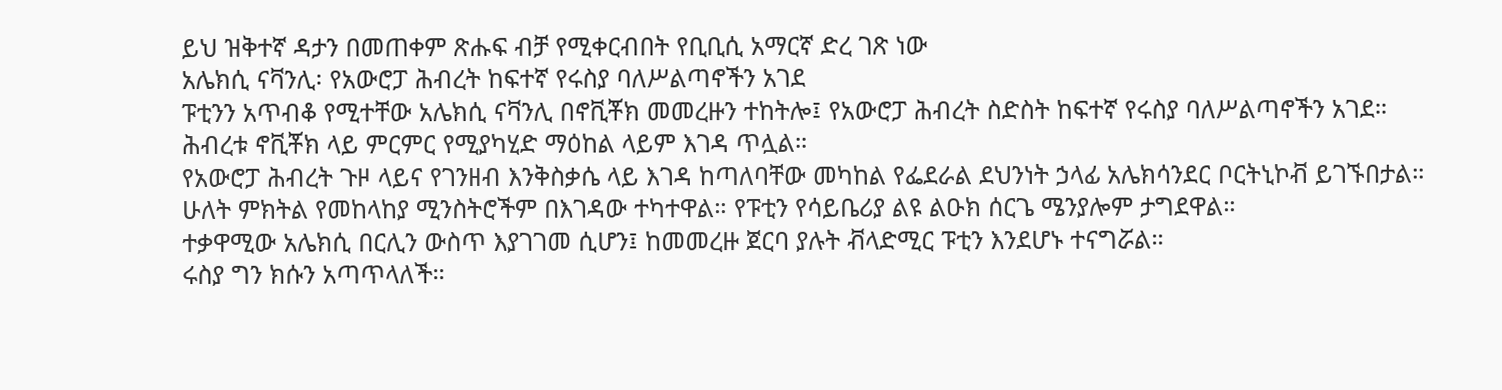ይህ ዝቅተኛ ዳታን በመጠቀም ጽሑፍ ብቻ የሚቀርብበት የቢቢሲ አማርኛ ድረ ገጽ ነው
አሌክሲ ናቫንሊ፡ የአውሮፓ ሕብረት ከፍተኛ የሩስያ ባለሥልጣኖችን አገደ
ፑቲንን አጥብቆ የሚተቸው አሌክሲ ናቫንሊ በኖቪቾክ መመረዙን ተከትሎ፤ የአውሮፓ ሕብረት ስድስት ከፍተኛ የሩስያ ባለሥልጣኖችን አገደ።
ሕብረቱ ኖቪቾክ ላይ ምርምር የሚያካሂድ ማዕከል ላይም እገዳ ጥሏል።
የአውሮፓ ሕብረት ጉዞ ላይና የገንዘብ እንቅስቃሴ ላይ እገዳ ከጣለባቸው መካከል የፌደራል ደህንነት ኃላፊ አሌክሳንደር ቦርትኒኮቭ ይገኙበታል።
ሁለት ምክትል የመከላከያ ሚንስትሮችም በእገዳው ተካተዋል። የፑቲን የሳይቤሪያ ልዩ ልዑክ ሰርጌ ሜንያሎም ታግደዋል።
ተቃዋሚው አሌክሲ በርሊን ውስጥ እያገገመ ሲሆን፤ ከመመረዙ ጀርባ ያሉት ቭላድሚር ፑቲን እንደሆኑ ተናግሯል።
ሩስያ ግን ክሱን አጣጥላለች።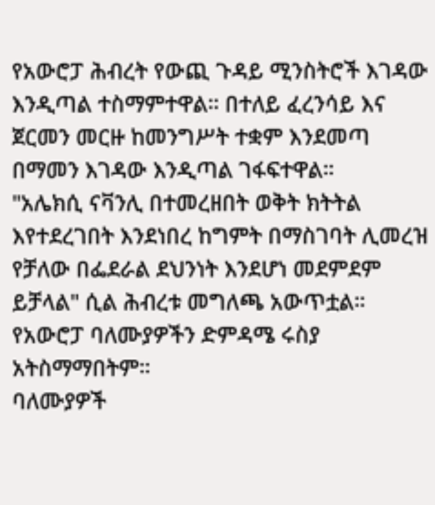የአውሮፓ ሕብረት የውጪ ጉዳይ ሚንስትሮች እገዳው እንዲጣል ተስማምተዋል። በተለይ ፈረንሳይ እና ጀርመን መርዙ ከመንግሥት ተቋም እንደመጣ በማመን እገዳው እንዲጣል ገፋፍተዋል።
"አሌክሲ ናቫንሊ በተመረዘበት ወቅት ክትትል እየተደረገበት እንደነበረ ከግምት በማስገባት ሊመረዝ የቻለው በፌደራል ደህንነት እንደሆነ መደምደም ይቻላል" ሲል ሕብረቱ መግለጫ አውጥቷል።
የአውሮፓ ባለሙያዎችን ድምዳሜ ሩስያ አትስማማበትም።
ባለሙያዎች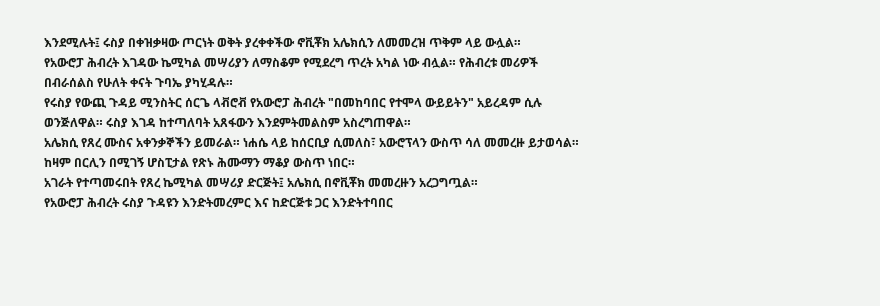እንደሚሉት፤ ሩስያ በቀዝቃዛው ጦርነት ወቅት ያረቀቀችው ኖቪቾክ አሌክሲን ለመመረዝ ጥቅም ላይ ውሏል።
የአውሮፓ ሕብረት እገዳው ኬሚካል መሣሪያን ለማስቆም የሚደረግ ጥረት አካል ነው ብሏል። የሕብረቱ መሪዎች በብራሰልስ የሁለት ቀናት ጉባኤ ያካሂዳሉ።
የሩስያ የውጪ ጉዳይ ሚንስትር ሰርጌ ላቭሮቭ የአውሮፓ ሕብረት "በመከባበር የተሞላ ውይይትን" አይረዳም ሲሉ ወንጅለዋል። ሩስያ እገዳ ከተጣለባት አጸፋውን እንደምትመልስም አስረግጠዋል።
አሌክሲ የጸረ ሙስና አቀንቃኞችን ይመራል። ነሐሴ ላይ ከሰርቢያ ሲመለስ፣ አውሮፕላን ውስጥ ሳለ መመረዙ ይታወሳል። ከዛም በርሊን በሚገኝ ሆስፒታል የጽኑ ሕሙማን ማቆያ ውስጥ ነበር።
አገራት የተጣመሩበት የጸረ ኬሚካል መሣሪያ ድርጅት፤ አሌክሲ በኖቪቾክ መመረዙን አረጋግጧል።
የአውሮፓ ሕብረት ሩስያ ጉዳዩን እንድትመረምር እና ከድርጅቱ ጋር እንድትተባበር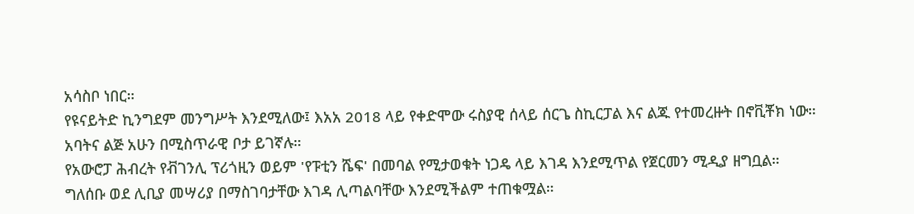አሳስቦ ነበር።
የዩናይትድ ኪንግደም መንግሥት እንደሚለው፤ እአአ 2018 ላይ የቀድሞው ሩስያዊ ሰላይ ሰርጌ ስኪርፓል እና ልጁ የተመረዙት በኖቪቾክ ነው።
አባትና ልጅ አሁን በሚስጥራዊ ቦታ ይገኛሉ።
የአውሮፓ ሕብረት የቭገንሊ ፕሪጎዚን ወይም 'የፑቲን ሼፍ' በመባል የሚታወቁት ነጋዴ ላይ እገዳ እንደሚጥል የጀርመን ሚዲያ ዘግቧል።
ግለሰቡ ወደ ሊቢያ መሣሪያ በማስገባታቸው እገዳ ሊጣልባቸው እንደሚችልም ተጠቁሟል።